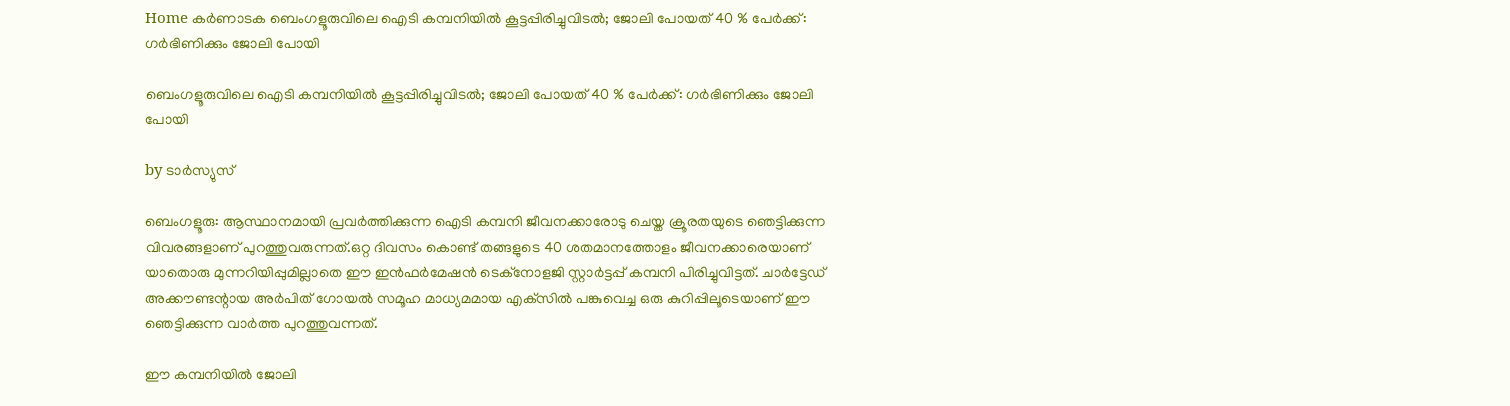Home കർണാടക ബെംഗളൂരുവിലെ ഐടി കമ്പനിയില്‍ കൂട്ടപ്പിരിച്ചുവിടല്‍; ജോലി പോയത് 40 % പേര്‍ക്ക്: ഗര്‍ഭിണിക്കും ജോലി പോയി

ബെംഗളൂരുവിലെ ഐടി കമ്പനിയില്‍ കൂട്ടപ്പിരിച്ചുവിടല്‍; ജോലി പോയത് 40 % പേര്‍ക്ക്: ഗര്‍ഭിണിക്കും ജോലി പോയി

by ടാർസ്യുസ്

ബെംഗളൂരു: ആസ്ഥാനമായി പ്രവര്‍ത്തിക്കുന്ന ഐടി കമ്പനി ജീവനക്കാരോടു ചെയ്ത ക്രൂരതയുടെ ഞെട്ടിക്കുന്ന വിവരങ്ങളാണ് പുറത്തുവരുന്നത്.ഒറ്റ ദിവസം കൊണ്ട് തങ്ങളുടെ 40 ശതമാനത്തോളം ജീവനക്കാരെയാണ് യാതൊരു മുന്നറിയിപ്പുമില്ലാതെ ഈ ഇന്‍ഫര്‍മേഷന്‍ ടെക്‌നോളജി സ്റ്റാര്‍ട്ടപ്പ് കമ്പനി പിരിച്ചുവിട്ടത്. ചാര്‍ട്ടേഡ് അക്കൗണ്ടന്റായ അര്‍പിത് ഗോയല്‍ സമൂഹ മാധ്യമമായ എക്‌സില്‍ പങ്കുവെച്ച ഒരു കുറിപ്പിലൂടെയാണ് ഈ ഞെട്ടിക്കുന്ന വാര്‍ത്ത പുറത്തുവന്നത്.

ഈ കമ്പനിയില്‍ ജോലി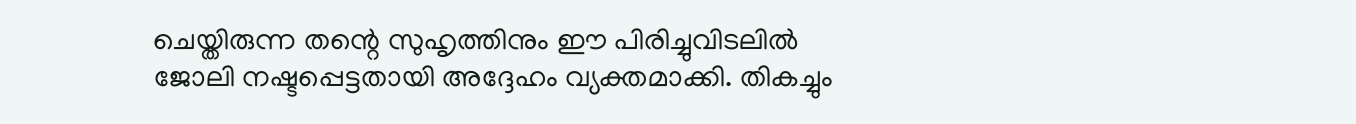ചെയ്തിരുന്ന തന്റെ സുഹൃത്തിനും ഈ പിരിച്ചുവിടലില്‍ ജോലി നഷ്ടപ്പെട്ടതായി അദ്ദേഹം വ്യക്തമാക്കി. തികച്ചും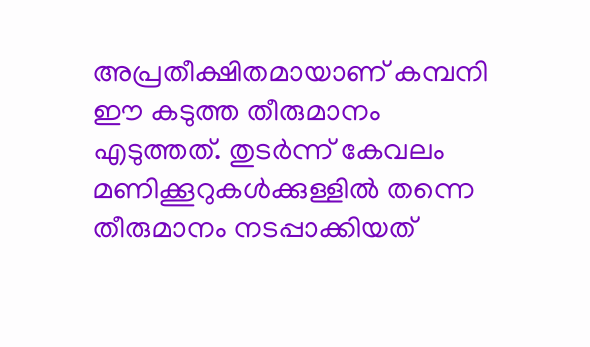അപ്രതീക്ഷിതമായാണ് കമ്പനി ഈ കടുത്ത തീരുമാനം എടുത്തത്. തുടര്‍ന്ന് കേവലം മണിക്കൂറുകള്‍ക്കുള്ളില്‍ തന്നെ തീരുമാനം നടപ്പാക്കിയത്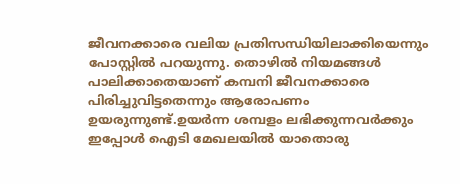ജീവനക്കാരെ വലിയ പ്രതിസന്ധിയിലാക്കിയെന്നും പോസ്റ്റില്‍ പറയുന്നു. തൊഴില്‍ നിയമങ്ങള്‍ പാലിക്കാതെയാണ് കമ്പനി ജീവനക്കാരെ പിരിച്ചുവിട്ടതെന്നും ആരോപണം ഉയരുന്നുണ്ട്.ഉയര്‍ന്ന ശമ്പളം ലഭിക്കുന്നവര്‍ക്കും ഇപ്പോള്‍ ഐടി മേഖലയില്‍ യാതൊരു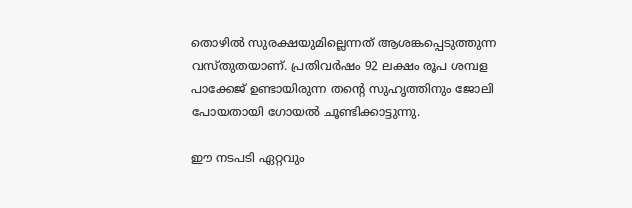തൊഴില്‍ സുരക്ഷയുമില്ലെന്നത് ആശങ്കപ്പെടുത്തുന്ന വസ്തുതയാണ്. പ്രതിവര്‍ഷം 92 ലക്ഷം രൂപ ശമ്പള പാക്കേജ് ഉണ്ടായിരുന്ന തന്റെ സുഹൃത്തിനും ജോലി പോയതായി ഗോയല്‍ ചൂണ്ടിക്കാട്ടുന്നു.

ഈ നടപടി ഏറ്റവും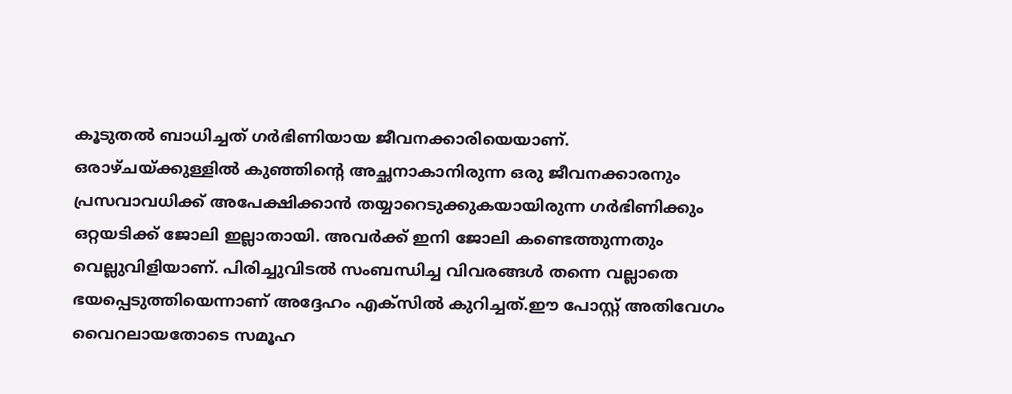കൂടുതല്‍ ബാധിച്ചത് ഗര്‍ഭിണിയായ ജീവനക്കാരിയെയാണ്‌. ഒരാഴ്ചയ്ക്കുള്ളില്‍ കുഞ്ഞിന്റെ അച്ഛനാകാനിരുന്ന ഒരു ജീവനക്കാരനും പ്രസവാവധിക്ക് അപേക്ഷിക്കാന്‍ തയ്യാറെടുക്കുകയായിരുന്ന ഗര്‍ഭിണിക്കും ഒറ്റയടിക്ക് ജോലി ഇല്ലാതായി. അവര്‍ക്ക് ഇനി ജോലി കണ്ടെത്തുന്നതും വെല്ലുവിളിയാണ്. പിരിച്ചുവിടല്‍ സംബന്ധിച്ച വിവരങ്ങള്‍ തന്നെ വല്ലാതെ ഭയപ്പെടുത്തിയെന്നാണ് അദ്ദേഹം എക്‌സില്‍ കുറിച്ചത്.ഈ പോസ്റ്റ് അതിവേഗം വൈറലായതോടെ സമൂഹ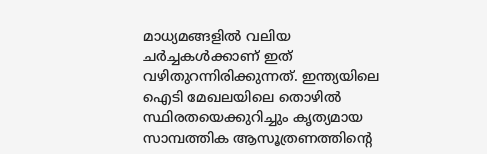മാധ്യമങ്ങളില്‍ വലിയ ചര്‍ച്ചകള്‍ക്കാണ് ഇത് വഴിതുറന്നിരിക്കുന്നത്. ഇന്ത്യയിലെ ഐടി മേഖലയിലെ തൊഴില്‍ സ്ഥിരതയെക്കുറിച്ചും കൃത്യമായ സാമ്പത്തിക ആസൂത്രണത്തിന്റെ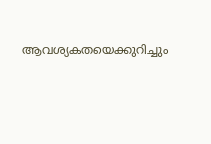ആവശ്യകതയെക്കുറിച്ചും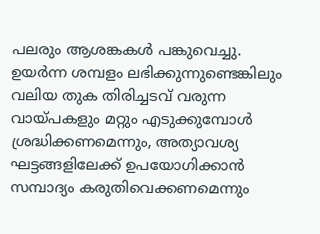പലരും ആശങ്കകള്‍ പങ്കുവെച്ചു. ഉയര്‍ന്ന ശമ്പളം ലഭിക്കുന്നുണ്ടെങ്കിലും വലിയ തുക തിരിച്ചടവ് വരുന്ന വായ്പകളും മറ്റും എടുക്കുമ്പോള്‍ ശ്രദ്ധിക്കണമെന്നും, അത്യാവശ്യ ഘട്ടങ്ങളിലേക്ക് ഉപയോഗിക്കാന്‍ സമ്പാദ്യം കരുതിവെക്കണമെന്നും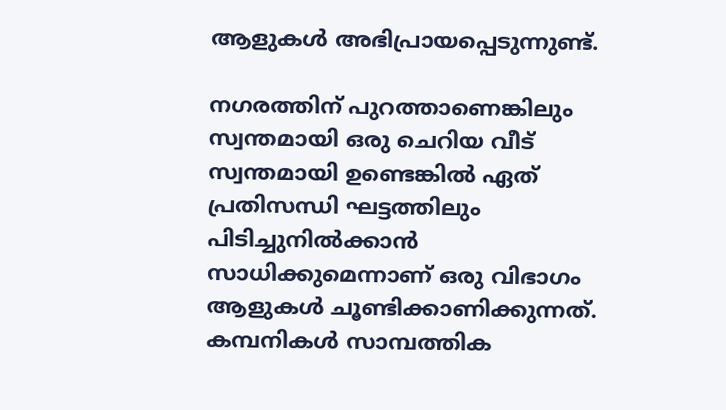ആളുകള്‍ അഭിപ്രായപ്പെടുന്നുണ്ട്.

നഗരത്തിന് പുറത്താണെങ്കിലും സ്വന്തമായി ഒരു ചെറിയ വീട് സ്വന്തമായി ഉണ്ടെങ്കില്‍ ഏത് പ്രതിസന്ധി ഘട്ടത്തിലും പിടിച്ചുനില്‍ക്കാന്‍ സാധിക്കുമെന്നാണ് ഒരു വിഭാഗം ആളുകള്‍ ചൂണ്ടിക്കാണിക്കുന്നത്. കമ്പനികള്‍ സാമ്പത്തിക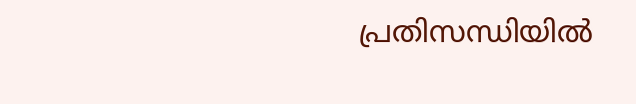പ്രതിസന്ധിയില്‍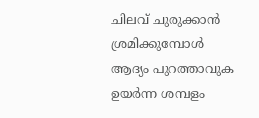ചിലവ് ചുരുക്കാന്‍ ശ്രമിക്കുമ്പോള്‍ ആദ്യം പുറത്താവുക ഉയര്‍ന്ന ശമ്പളം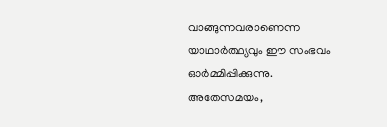വാങ്ങുന്നവരാണെന്ന യാഥാര്‍ത്ഥ്യവും ഈ സംഭവം ഓര്‍മ്മിപ്പിക്കുന്നു. അതേസമയം,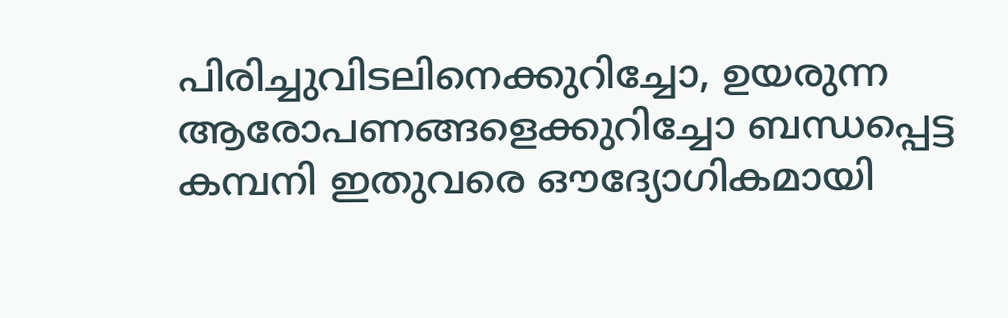പിരിച്ചുവിടലിനെക്കുറിച്ചോ, ഉയരുന്ന ആരോപണങ്ങളെക്കുറിച്ചോ ബന്ധപ്പെട്ട കമ്പനി ഇതുവരെ ഔദ്യോഗികമായി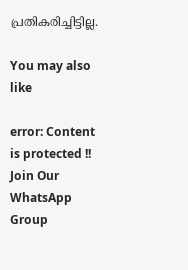പ്രതികരിച്ചിട്ടില്ല.

You may also like

error: Content is protected !!
Join Our WhatsApp Group